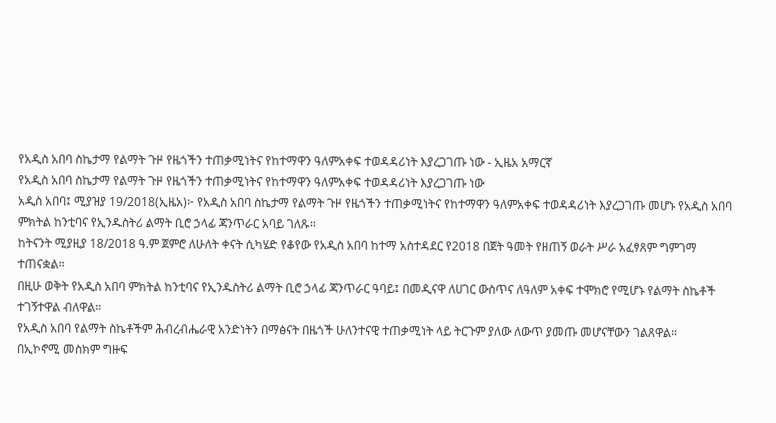የአዲስ አበባ ስኬታማ የልማት ጉዞ የዜጎችን ተጠቃሚነትና የከተማዋን ዓለምአቀፍ ተወዳዳሪነት እያረጋገጡ ነው - ኢዜአ አማርኛ
የአዲስ አበባ ስኬታማ የልማት ጉዞ የዜጎችን ተጠቃሚነትና የከተማዋን ዓለምአቀፍ ተወዳዳሪነት እያረጋገጡ ነው
አዲስ አበባ፤ ሚያዝያ 19/2018(ኢዜአ)፦ የአዲስ አበባ ስኬታማ የልማት ጉዞ የዜጎችን ተጠቃሚነትና የከተማዋን ዓለምአቀፍ ተወዳዳሪነት እያረጋገጡ መሆኑ የአዲስ አበባ ምክትል ከንቲባና የኢንዱስትሪ ልማት ቢሮ ኃላፊ ጃንጥራር አባይ ገለጹ።
ከትናንት ሚያዚያ 18/2018 ዓ.ም ጀምሮ ለሁለት ቀናት ሲካሄድ የቆየው የአዲስ አበባ ከተማ አስተዳደር የ2018 በጀት ዓመት የዘጠኝ ወራት ሥራ አፈፃጸም ግምገማ ተጠናቋል።
በዚሁ ወቅት የአዲስ አበባ ምክትል ከንቲባና የኢንዱስትሪ ልማት ቢሮ ኃላፊ ጃንጥራር ዓባይ፤ በመዲናዋ ለሀገር ውስጥና ለዓለም አቀፍ ተሞክሮ የሚሆኑ የልማት ስኬቶች ተገኝተዋል ብለዋል።
የአዲስ አበባ የልማት ስኬቶችም ሕብረብሔራዊ አንድነትን በማፅናት በዜጎች ሁለንተናዊ ተጠቃሚነት ላይ ትርጉም ያለው ለውጥ ያመጡ መሆናቸውን ገልጸዋል።
በኢኮኖሚ መስክም ግዙፍ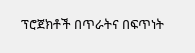ፕሮጀክቶች በጥራትና በፍጥነት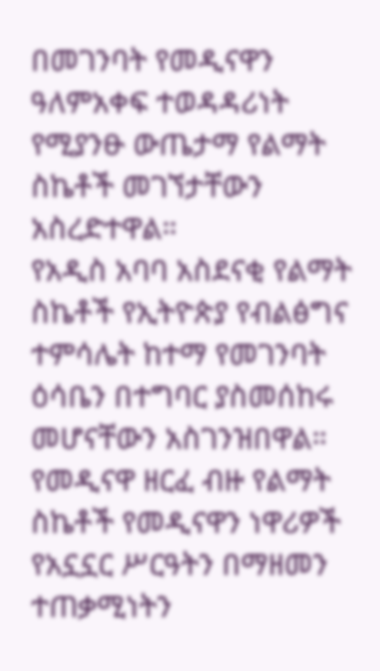በመገንባት የመዲናዋን ዓለምአቀፍ ተወዳዳሪነት የሚያንፁ ውጤታማ የልማት ስኬቶች መገኘታቸውን አስረድተዋል።
የአዲስ አባባ አስደናቂ የልማት ስኬቶች የኢትዮጵያ የብልፅግና ተምሳሌት ከተማ የመገንባት ዕሳቤን በተግባር ያስመሰከሩ መሆናቸውን አስገንዝበዋል።
የመዲናዋ ዘርፈ ብዙ የልማት ስኬቶች የመዲናዋን ነዋሪዎች የአኗኗር ሥርዓትን በማዘመን ተጠቃሚነትን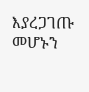እያረጋገጡ መሆኑን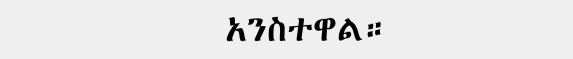አንስተዋል።